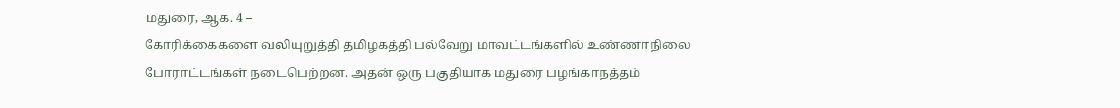மதுரை, ஆக. 4 –
கோரிக்கைகளை வலியுறுத்தி தமிழகத்தி பல்வேறு மாவட்டங்களில் உண்ணாநிலை போராட்டங்கள் நடைபெற்றன. அதன் ஒரு பகுதியாக மதுரை பழங்காநத்தம்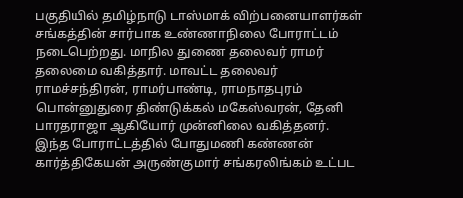பகுதியில் தமிழ்நாடு டாஸ்மாக் விற்பனையாளர்கள் சங்கத்தின் சார்பாக உண்ணாநிலை போராட்டம் நடைபெற்றது. மாநில துணை தலைவர் ராமர் தலைமை வகித்தார். மாவட்ட தலைவர் ராமச்சந்திரன், ராமர்பாண்டி, ராமநாதபுரம் பொன்னுதுரை திண்டுக்கல் மகேஸ்வரன், தேனி பாரதராஜா ஆகியோர் முன்னிலை வகித்தனர்.
இந்த போராட்டத்தில் போதுமணி கண்ணன் கார்த்திகேயன் அருண்குமார் சங்கரலிங்கம் உட்பட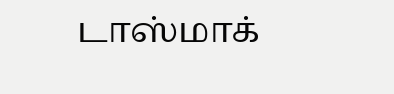டாஸ்மாக்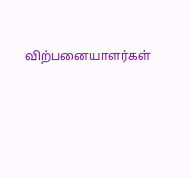விற்பனையாளர்கள்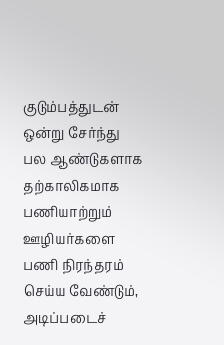குடும்பத்துடன் ஒன்று சேர்ந்து பல ஆண்டுகளாக தற்காலிகமாக பணியாற்றும் ஊழியர்களை பணி நிரந்தரம் செய்ய வேண்டும், அடிப்படைச்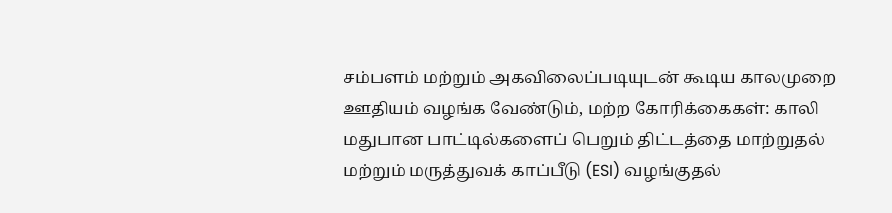சம்பளம் மற்றும் அகவிலைப்படியுடன் கூடிய காலமுறை ஊதியம் வழங்க வேண்டும், மற்ற கோரிக்கைகள்: காலி மதுபான பாட்டில்களைப் பெறும் திட்டத்தை மாற்றுதல் மற்றும் மருத்துவக் காப்பீடு (ESI) வழங்குதல்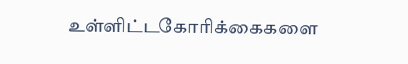உள்ளிட்டகோரிக்கைகளை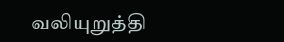வலியுறுத்தி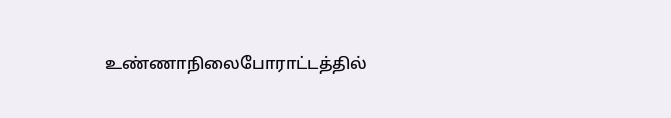உண்ணாநிலைபோராட்டத்தில்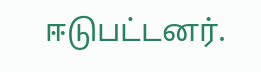ஈடுபட்டனர்.